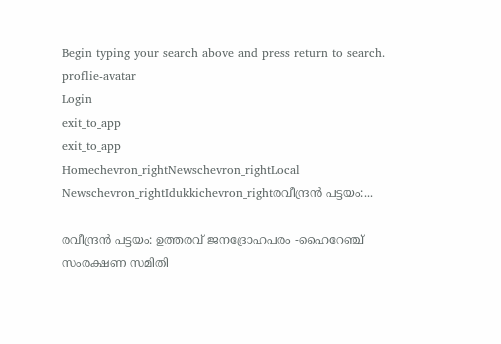Begin typing your search above and press return to search.
proflie-avatar
Login
exit_to_app
exit_to_app
Homechevron_rightNewschevron_rightLocal Newschevron_rightIdukkichevron_rightരവീന്ദ്രൻ പട്ടയം:...

രവീന്ദ്രൻ പട്ടയം: ഉത്തരവ് ജനദ്രോഹപരം -ഹൈറേഞ്ച് സംരക്ഷണ സമിതി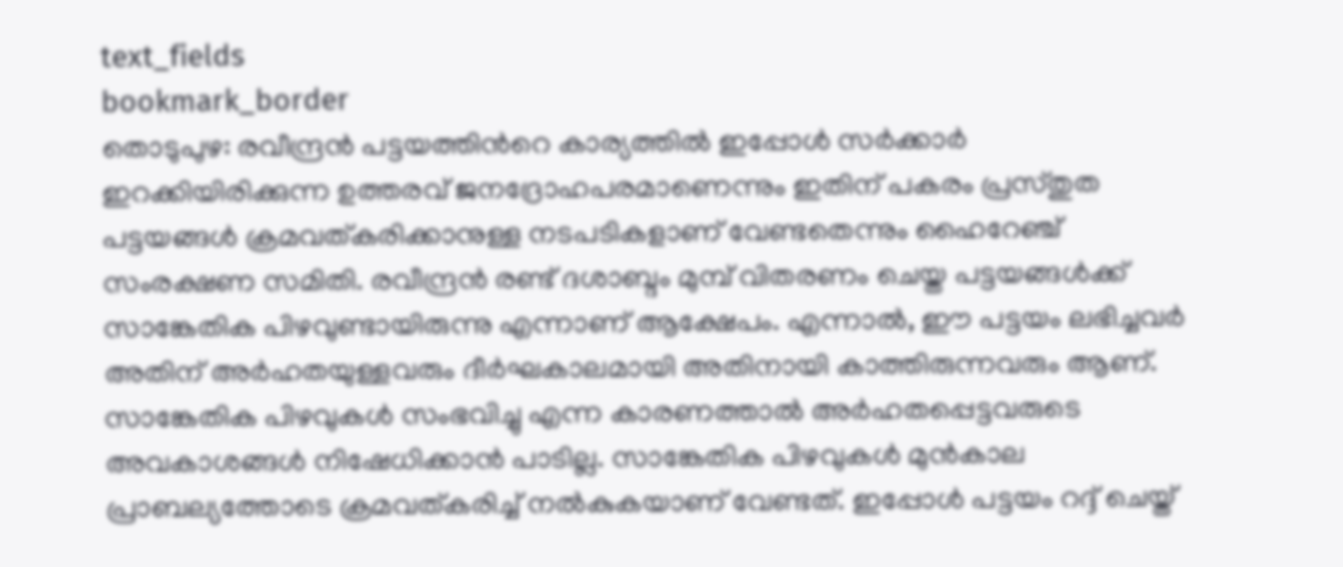text_fields
bookmark_border
തൊടുപുഴ: രവീന്ദ്രൻ പട്ടയത്തി‍ന്‍റെ കാര്യത്തിൽ ഇപ്പോൾ സർക്കാർ ഇറക്കിയിരിക്കുന്ന ഉത്തരവ് ജനദ്രോഹപരമാണെന്നും ഇതിന് പകരം പ്രസ്തുത പട്ടയങ്ങൾ ക്രമവത്കരിക്കാനുള്ള നടപടികളാണ് വേണ്ടതെന്നും ഹൈറേഞ്ച് സംരക്ഷണ സമിതി. രവീന്ദ്രൻ രണ്ട് ദശാബ്ദം മുമ്പ് വിതരണം ചെയ്ത പട്ടയങ്ങൾക്ക് സാങ്കേതിക പിഴവുണ്ടായിരുന്നു എന്നാണ് ആക്ഷേപം. എന്നാൽ, ഈ പട്ടയം ലഭിച്ചവർ അതിന് അർഹതയുള്ളവരും ദീർഘകാലമായി അതിനായി കാത്തിരുന്നവരും ആണ്. സാങ്കേതിക പിഴവുകൾ സംഭവിച്ചു എന്ന കാരണത്താൽ അർഹതപ്പെട്ടവരുടെ അവകാശങ്ങൾ നിഷേധിക്കാൻ പാടില്ല. സാങ്കേതിക പിഴവുകൾ മുൻകാല പ്രാബല്യത്തോടെ ക്രമവത്കരിച്ച് നൽകുകയാണ് വേണ്ടത്. ഇപ്പോൾ പട്ടയം റദ്ദ് ചെയ്ത്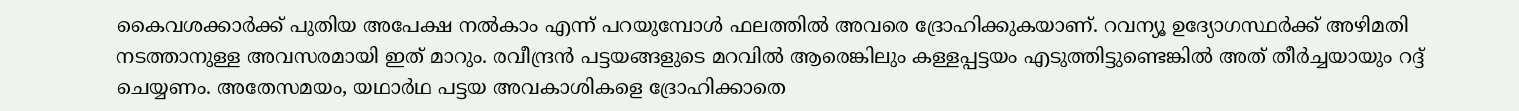കൈവശക്കാർക്ക് പുതിയ അപേക്ഷ നൽകാം എന്ന് പറയുമ്പോൾ ഫലത്തിൽ അവരെ ദ്രോഹിക്കുകയാണ്. റവന്യൂ ഉദ്യോഗസ്ഥർക്ക് അഴിമതി നടത്താനുള്ള അവസരമായി ഇത് മാറും. രവീന്ദ്രൻ പട്ടയങ്ങളുടെ മറവിൽ ആരെങ്കിലും കള്ളപ്പട്ടയം എടുത്തിട്ടുണ്ടെങ്കിൽ അത് തീർച്ചയായും റദ്ദ് ചെയ്യണം. അതേസമയം, യഥാർഥ പട്ടയ അവകാശികളെ ദ്രോഹിക്കാതെ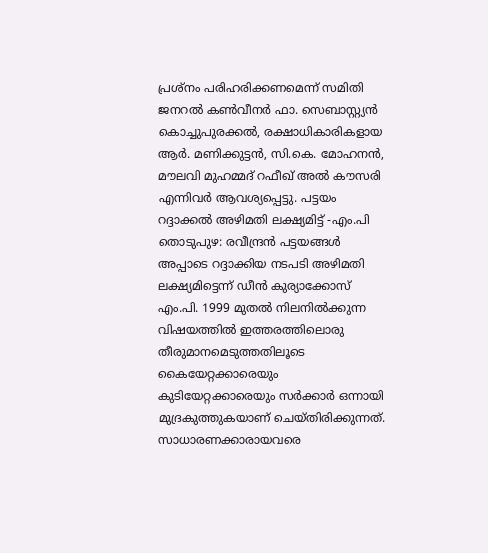പ്രശ്നം പരിഹരിക്കണമെന്ന് സമിതി ജനറൽ കൺവീനർ ഫാ. സെബാസ്റ്റ്യൻ കൊച്ചുപുരക്കൽ, രക്ഷാധികാരികളായ ആർ. മണിക്കുട്ടൻ, സി.കെ. മോഹനൻ, മൗലവി മുഹമ്മദ് റഫീഖ് അൽ കൗസരി എന്നിവർ ആവശ്യപ്പെട്ടു. പട്ടയം റദ്ദാക്കൽ അഴിമതി ലക്ഷ്യമിട്ട് -എം.പി തൊടുപുഴ: രവീന്ദ്രൻ പട്ടയങ്ങൾ അപ്പാടെ റദ്ദാക്കിയ നടപടി അഴിമതി ലക്ഷ്യമിട്ടെന്ന് ഡീൻ കുര്യാക്കോസ് എം.പി. 1999 മുതൽ നിലനിൽക്കുന്ന വിഷയത്തിൽ ഇത്തരത്തിലൊരു തീരുമാനമെടുത്തതിലൂടെ കൈയേറ്റക്കാരെയും കുടിയേറ്റക്കാരെയും സർക്കാർ ഒന്നായി മുദ്രകുത്തുകയാണ് ചെയ്തിരിക്കുന്നത്. സാധാരണക്കാരായവരെ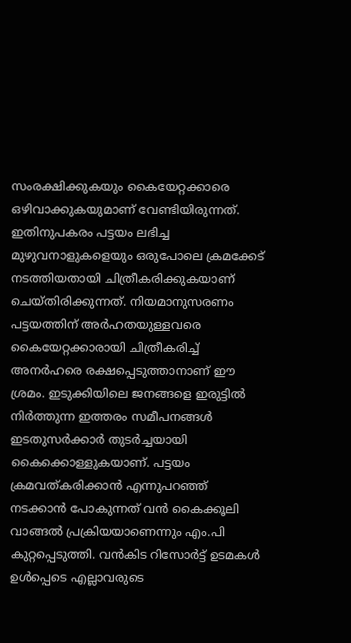സംരക്ഷിക്കുകയും കൈയേറ്റക്കാരെ ഒഴിവാക്കുകയുമാണ് വേണ്ടിയിരുന്നത്. ഇതിനുപകരം പട്ടയം ലഭിച്ച മുഴുവനാളുകളെയും ഒരുപോലെ ക്രമക്കേട് നടത്തിയതായി ചിത്രീകരിക്കുകയാണ് ചെയ്തിരിക്കുന്നത്. നിയമാനുസരണം പട്ടയത്തിന് അർഹതയുള്ളവരെ കൈയേറ്റക്കാരായി ചിത്രീകരിച്ച് അനർഹരെ രക്ഷപ്പെടുത്താനാണ് ഈ ശ്രമം. ഇടുക്കിയിലെ ജനങ്ങളെ ഇരുട്ടിൽ നിർത്തുന്ന ഇത്തരം സമീപനങ്ങൾ ഇടതുസർക്കാർ തുടർച്ചയായി കൈക്കൊള്ളുകയാണ്. പട്ടയം ക്രമവത്കരിക്കാൻ എന്നുപറഞ്ഞ് നടക്കാൻ പോകുന്നത് വൻ കൈക്കൂലി വാങ്ങൽ പ്രക്രിയയാണെന്നും എം.പി കുറ്റപ്പെടുത്തി. വൻകിട റിസോർട്ട് ഉടമകൾ ഉൾപ്പെടെ എല്ലാവരുടെ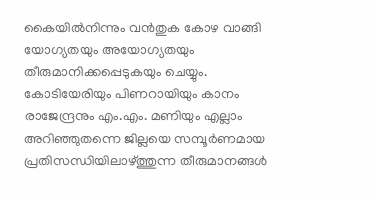കൈയിൽനിന്നും വൻതുക കോഴ വാങ്ങി യോഗ്യതയും അയോഗ്യതയും തീരുമാനിക്കപ്പെടുകയും ചെയ്യും. കോടിയേരിയും പിണറായിയും കാനം രാജേന്ദ്രനും എം.എം. മണിയും എല്ലാം അറിഞ്ഞുതന്നെ ജില്ലയെ സമ്പൂർണമായ പ്രതിസന്ധിയിലാഴ്ത്തുന്ന തീരുമാനങ്ങൾ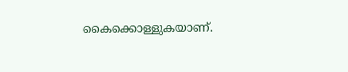കൈക്കൊള്ളുകയാണ്.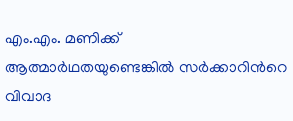എം.എം. മണിക്ക് ആത്മാർഥതയുണ്ടെങ്കിൽ സർക്കാറിന്‍റെ വിവാദ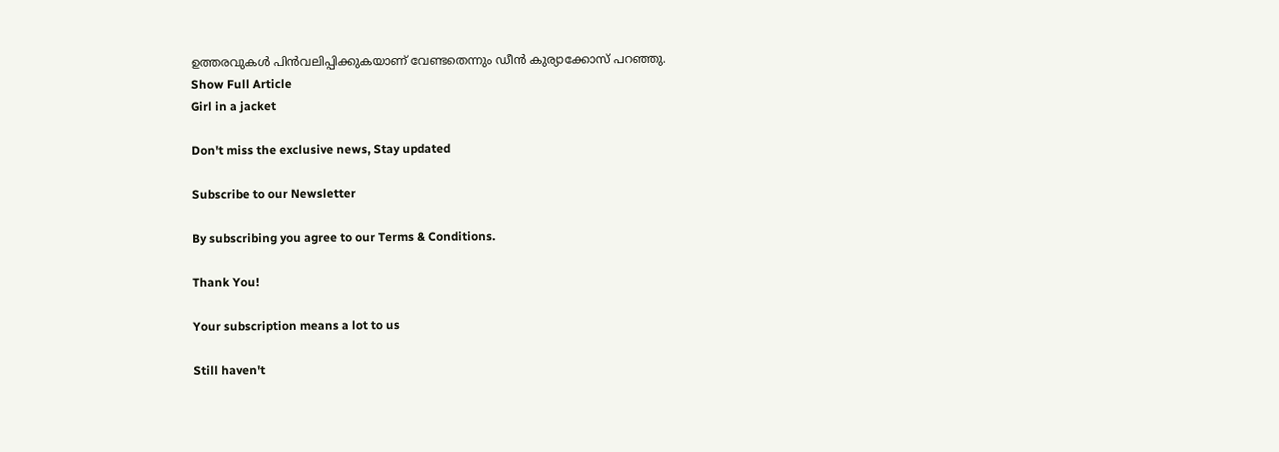ഉത്തരവുകൾ പിൻവലിപ്പിക്കുകയാണ് വേണ്ടതെന്നും ഡീൻ കുര്യാക്കോസ് പറഞ്ഞു.
Show Full Article
Girl in a jacket

Don't miss the exclusive news, Stay updated

Subscribe to our Newsletter

By subscribing you agree to our Terms & Conditions.

Thank You!

Your subscription means a lot to us

Still haven't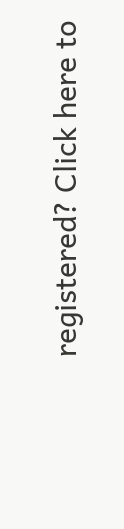registered? Click here to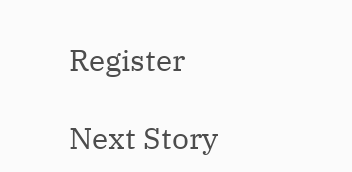Register

Next Story